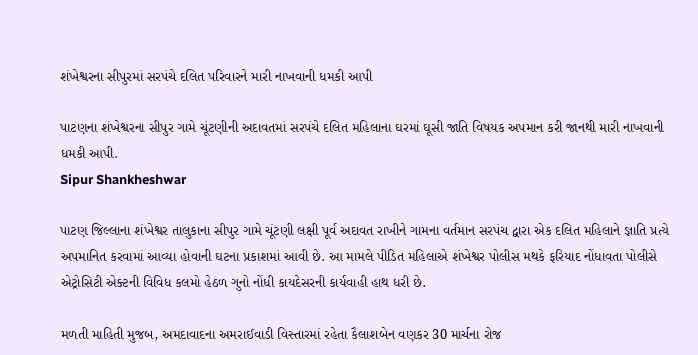શંખેશ્વરના સીપુરમાં સરપંચે દલિત પરિવારને મારી નાખવાની ધમકી આપી

પાટણના શંખેશ્વરના સીપુર ગામે ચૂંટણીની અદાવતમાં સરપંચે દલિત મહિલાના ઘરમાં ઘૂસી જાતિ વિષયક અપમાન કરી જાનથી મારી નાખવાની ધમકી આપી.
Sipur Shankheshwar

પાટણ જિલ્લાના શંખેશ્વર તાલુકાના સીપુર ગામે ચૂંટણી લક્ષી પૂર્વ અદાવત રાખીને ગામના વર્તમાન સરપંચ દ્વારા એક દલિત મહિલાને જ્ઞાતિ પ્રત્યે અપમાનિત કરવામાં આવ્યા હોવાની ઘટના પ્રકાશમાં આવી છે. આ મામલે પીડિત મહિલાએ શંખેશ્વર પોલીસ મથકે ફરિયાદ નોંધાવતા પોલીસે એટ્રોસિટી એક્ટની વિવિધ કલમો હેઠળ ગુનો નોંધી કાયદેસરની કાર્યવાહી હાથ ધરી છે.

મળતી માહિતી મુજબ, અમદાવાદના અમરાઈવાડી વિસ્તારમાં રહેતા કૈલાશબેન વણકર 30 માર્ચના રોજ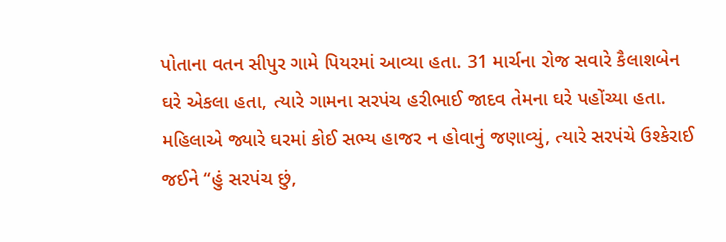પોતાના વતન સીપુર ગામે પિયરમાં આવ્યા હતા. 31 માર્ચના રોજ સવારે કૈલાશબેન ઘરે એકલા હતા, ત્યારે ગામના સરપંચ હરીભાઈ જાદવ તેમના ઘરે પહોંચ્યા હતા. મહિલાએ જ્યારે ઘરમાં કોઈ સભ્ય હાજર ન હોવાનું જણાવ્યું, ત્યારે સરપંચે ઉશ્કેરાઈ જઈને “હું સરપંચ છું,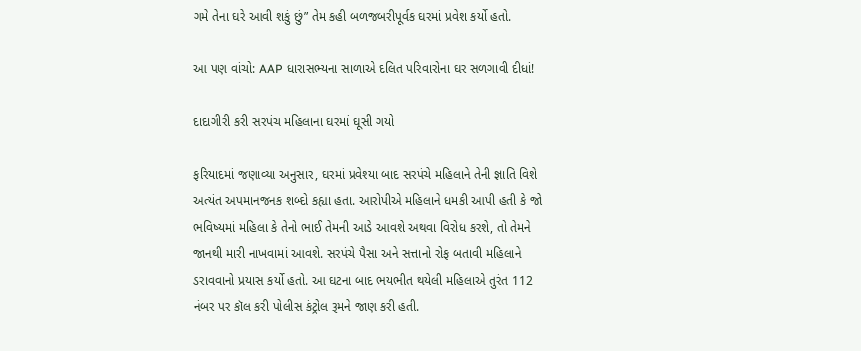ગમે તેના ઘરે આવી શકું છું” તેમ કહી બળજબરીપૂર્વક ઘરમાં પ્રવેશ કર્યો હતો.

આ પણ વાંચો: AAP ધારાસભ્યના સાળાએ દલિત પરિવારોના ઘર સળગાવી દીધાં!

દાદાગીરી કરી સરપંચ મહિલાના ઘરમાં ઘૂસી ગયો

ફરિયાદમાં જણાવ્યા અનુસાર, ઘરમાં પ્રવેશ્યા બાદ સરપંચે મહિલાને તેની જ્ઞાતિ વિશે અત્યંત અપમાનજનક શબ્દો કહ્યા હતા. આરોપીએ મહિલાને ધમકી આપી હતી કે જો ભવિષ્યમાં મહિલા કે તેનો ભાઈ તેમની આડે આવશે અથવા વિરોધ કરશે, તો તેમને જાનથી મારી નાખવામાં આવશે. સરપંચે પૈસા અને સત્તાનો રોફ બતાવી મહિલાને ડરાવવાનો પ્રયાસ કર્યો હતો. આ ઘટના બાદ ભયભીત થયેલી મહિલાએ તુરંત 112 નંબર પર કૉલ કરી પોલીસ કંટ્રોલ રૂમને જાણ કરી હતી.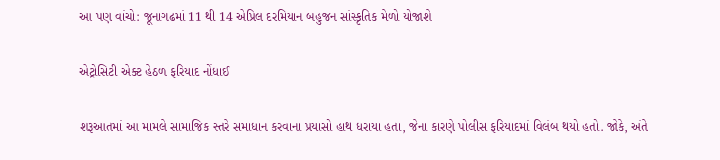આ પણ વાંચો: જૂનાગઢમાં 11 થી 14 એપ્રિલ દરમિયાન બહુજન સાંસ્કૃતિક મેળો યોજાશે

એટ્રોસિટી એક્ટ હેઠળ ફરિયાદ નોંધાઈ

શરૂઆતમાં આ મામલે સામાજિક સ્તરે સમાધાન કરવાના પ્રયાસો હાથ ધરાયા હતા, જેના કારણે પોલીસ ફરિયાદમાં વિલંબ થયો હતો. જોકે, અંતે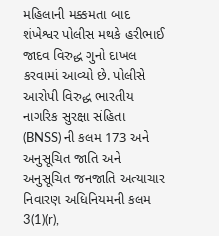મહિલાની મક્કમતા બાદ શંખેશ્વર પોલીસ મથકે હરીભાઈ જાદવ વિરુદ્ધ ગુનો દાખલ કરવામાં આવ્યો છે. પોલીસે આરોપી વિરુદ્ધ ભારતીય નાગરિક સુરક્ષા સંહિતા (BNSS) ની કલમ 173 અને અનુસૂચિત જાતિ અને અનુસૂચિત જનજાતિ અત્યાચાર નિવારણ અધિનિયમની કલમ 3(1)(r),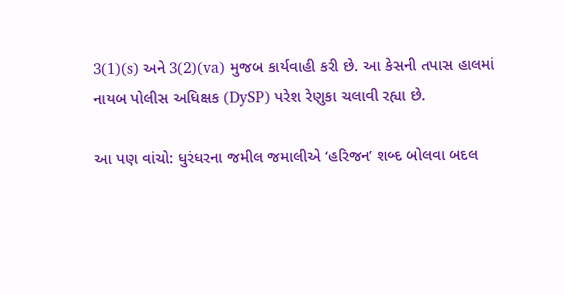3(1)(s) અને 3(2)(va) મુજબ કાર્યવાહી કરી છે. આ કેસની તપાસ હાલમાં નાયબ પોલીસ અધિક્ષક (DySP) પરેશ રેણુકા ચલાવી રહ્યા છે.

આ પણ વાંચો: ધુરંધરના જમીલ જમાલીએ ‘હરિજન’ શબ્દ બોલવા બદલ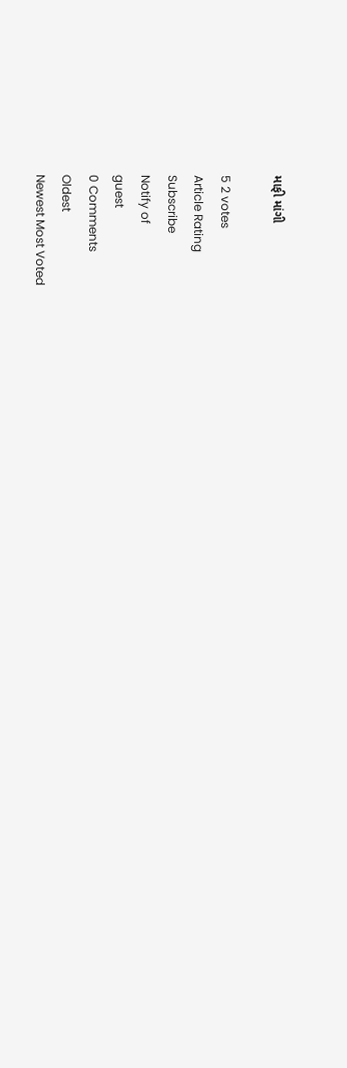માફી માંગી

5 2 votes
Article Rating
Subscribe
Notify of
guest
0 Comments
Oldest
Newest Most Voted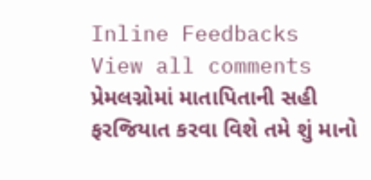Inline Feedbacks
View all comments
પ્રેમલગ્નોમાં માતાપિતાની સહી ફરજિયાત કરવા વિશે તમે શું માનો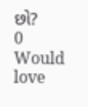છો?
0
Would love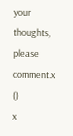your thoughts, please comment.x
()
x